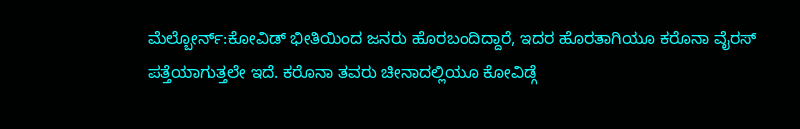ಮೆಲ್ಬೋರ್ನ್:ಕೋವಿಡ್ ಭೀತಿಯಿಂದ ಜನರು ಹೊರಬಂದಿದ್ದಾರೆ, ಇದರ ಹೊರತಾಗಿಯೂ ಕರೊನಾ ವೈರಸ್ ಪತ್ತೆಯಾಗುತ್ತಲೇ ಇದೆ. ಕರೊನಾ ತವರು ಚೀನಾದಲ್ಲಿಯೂ ಕೋವಿಡ್ಗೆ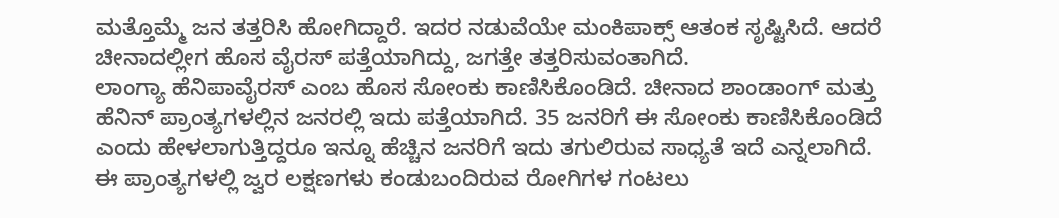ಮತ್ತೊಮ್ಮೆ ಜನ ತತ್ತರಿಸಿ ಹೋಗಿದ್ದಾರೆ. ಇದರ ನಡುವೆಯೇ ಮಂಕಿಪಾಕ್ಸ್ ಆತಂಕ ಸೃಷ್ಟಿಸಿದೆ. ಆದರೆ ಚೀನಾದಲ್ಲೀಗ ಹೊಸ ವೈರಸ್ ಪತ್ತೆಯಾಗಿದ್ದು, ಜಗತ್ತೇ ತತ್ತರಿಸುವಂತಾಗಿದೆ.
ಲಾಂಗ್ಯಾ ಹೆನಿಪಾವೈರಸ್ ಎಂಬ ಹೊಸ ಸೋಂಕು ಕಾಣಿಸಿಕೊಂಡಿದೆ. ಚೀನಾದ ಶಾಂಡಾಂಗ್ ಮತ್ತು ಹೆನಿನ್ ಪ್ರಾಂತ್ಯಗಳಲ್ಲಿನ ಜನರಲ್ಲಿ ಇದು ಪತ್ತೆಯಾಗಿದೆ. 35 ಜನರಿಗೆ ಈ ಸೋಂಕು ಕಾಣಿಸಿಕೊಂಡಿದೆ ಎಂದು ಹೇಳಲಾಗುತ್ತಿದ್ದರೂ ಇನ್ನೂ ಹೆಚ್ಚಿನ ಜನರಿಗೆ ಇದು ತಗುಲಿರುವ ಸಾಧ್ಯತೆ ಇದೆ ಎನ್ನಲಾಗಿದೆ.
ಈ ಪ್ರಾಂತ್ಯಗಳಲ್ಲಿ ಜ್ವರ ಲಕ್ಷಣಗಳು ಕಂಡುಬಂದಿರುವ ರೋಗಿಗಳ ಗಂಟಲು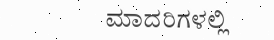ಮಾದರಿಗಳಲ್ಲಿ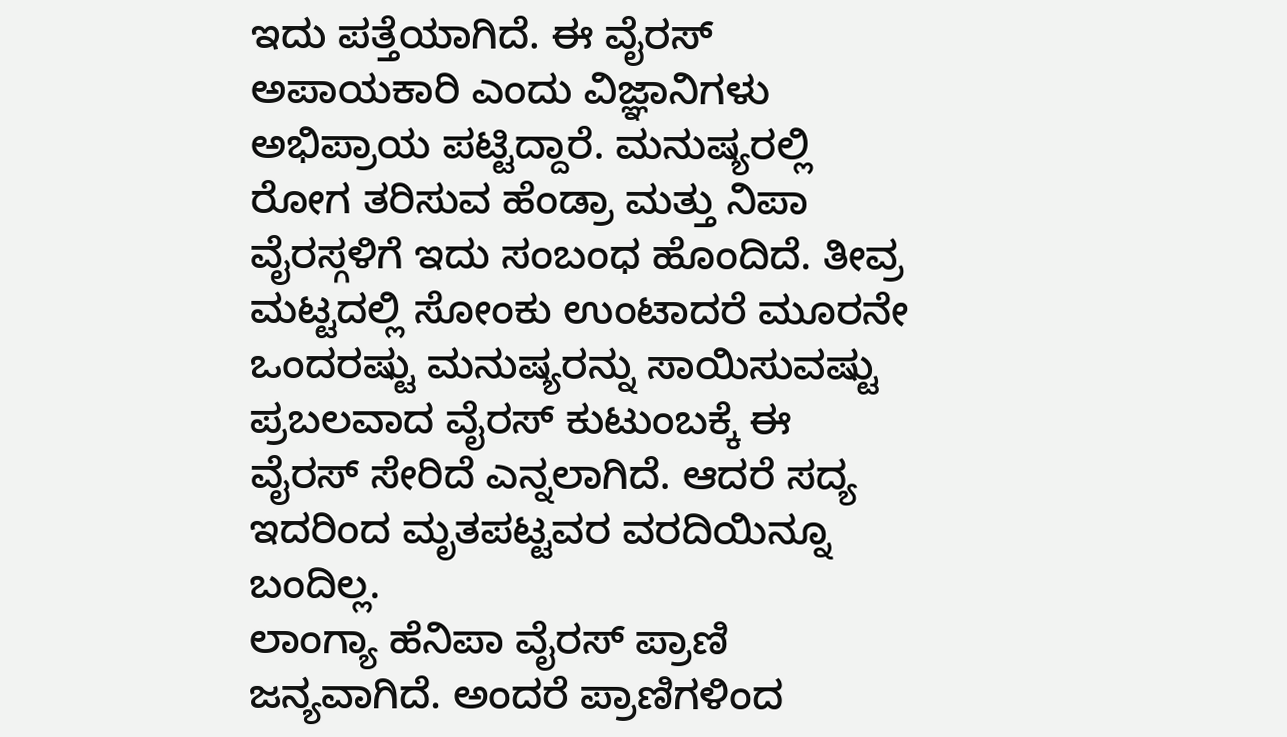ಇದು ಪತ್ತೆಯಾಗಿದೆ. ಈ ವೈರಸ್ ಅಪಾಯಕಾರಿ ಎಂದು ವಿಜ್ಞಾನಿಗಳು ಅಭಿಪ್ರಾಯ ಪಟ್ಟಿದ್ದಾರೆ. ಮನುಷ್ಯರಲ್ಲಿ ರೋಗ ತರಿಸುವ ಹೆಂಡ್ರಾ ಮತ್ತು ನಿಪಾ ವೈರಸ್ಗಳಿಗೆ ಇದು ಸಂಬಂಧ ಹೊಂದಿದೆ. ತೀವ್ರ ಮಟ್ಟದಲ್ಲಿ ಸೋಂಕು ಉಂಟಾದರೆ ಮೂರನೇ ಒಂದರಷ್ಟು ಮನುಷ್ಯರನ್ನು ಸಾಯಿಸುವಷ್ಟು ಪ್ರಬಲವಾದ ವೈರಸ್ ಕುಟುಂಬಕ್ಕೆ ಈ ವೈರಸ್ ಸೇರಿದೆ ಎನ್ನಲಾಗಿದೆ. ಆದರೆ ಸದ್ಯ ಇದರಿಂದ ಮೃತಪಟ್ಟವರ ವರದಿಯಿನ್ನೂ ಬಂದಿಲ್ಲ.
ಲಾಂಗ್ಯಾ ಹೆನಿಪಾ ವೈರಸ್ ಪ್ರಾಣಿ ಜನ್ಯವಾಗಿದೆ. ಅಂದರೆ ಪ್ರಾಣಿಗಳಿಂದ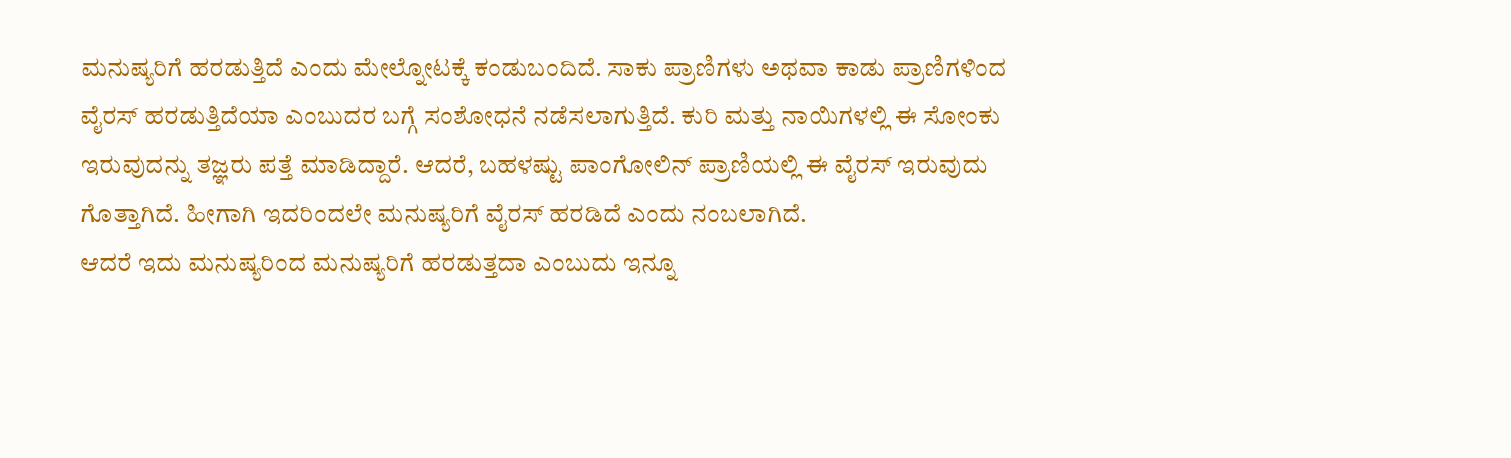ಮನುಷ್ಯರಿಗೆ ಹರಡುತ್ತಿದೆ ಎಂದು ಮೇಲ್ನೋಟಕ್ಕೆ ಕಂಡುಬಂದಿದೆ. ಸಾಕು ಪ್ರಾಣಿಗಳು ಅಥವಾ ಕಾಡು ಪ್ರಾಣಿಗಳಿಂದ ವೈರಸ್ ಹರಡುತ್ತಿದೆಯಾ ಎಂಬುದರ ಬಗ್ಗೆ ಸಂಶೋಧನೆ ನಡೆಸಲಾಗುತ್ತಿದೆ. ಕುರಿ ಮತ್ತು ನಾಯಿಗಳಲ್ಲಿ ಈ ಸೋಂಕು ಇರುವುದನ್ನು ತಜ್ಞರು ಪತ್ತೆ ಮಾಡಿದ್ದಾರೆ. ಆದರೆ, ಬಹಳಷ್ಟು ಪಾಂಗೋಲಿನ್ ಪ್ರಾಣಿಯಲ್ಲಿ ಈ ವೈರಸ್ ಇರುವುದು ಗೊತ್ತಾಗಿದೆ. ಹೀಗಾಗಿ ಇದರಿಂದಲೇ ಮನುಷ್ಯರಿಗೆ ವೈರಸ್ ಹರಡಿದೆ ಎಂದು ನಂಬಲಾಗಿದೆ.
ಆದರೆ ಇದು ಮನುಷ್ಯರಿಂದ ಮನುಷ್ಯರಿಗೆ ಹರಡುತ್ತದಾ ಎಂಬುದು ಇನ್ನೂ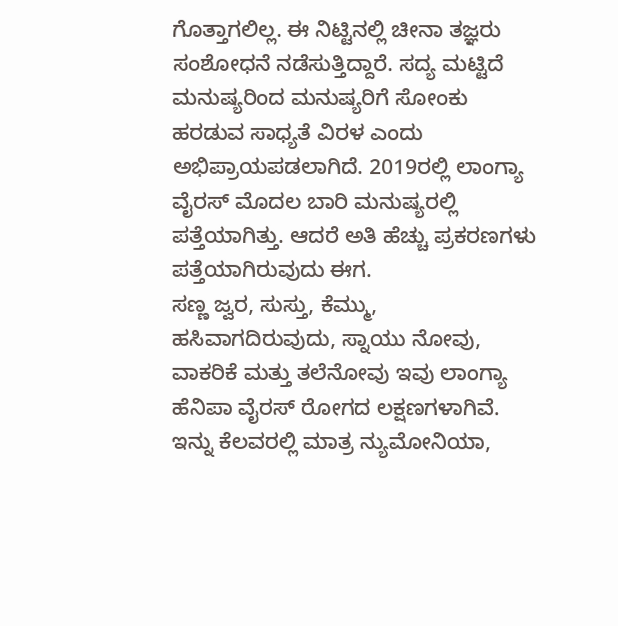ಗೊತ್ತಾಗಲಿಲ್ಲ. ಈ ನಿಟ್ಟಿನಲ್ಲಿ ಚೀನಾ ತಜ್ಞರು ಸಂಶೋಧನೆ ನಡೆಸುತ್ತಿದ್ದಾರೆ. ಸದ್ಯ ಮಟ್ಟಿದೆ ಮನುಷ್ಯರಿಂದ ಮನುಷ್ಯರಿಗೆ ಸೋಂಕು ಹರಡುವ ಸಾಧ್ಯತೆ ವಿರಳ ಎಂದು ಅಭಿಪ್ರಾಯಪಡಲಾಗಿದೆ. 2019ರಲ್ಲಿ ಲಾಂಗ್ಯಾ ವೈರಸ್ ಮೊದಲ ಬಾರಿ ಮನುಷ್ಯರಲ್ಲಿ ಪತ್ತೆಯಾಗಿತ್ತು. ಆದರೆ ಅತಿ ಹೆಚ್ಚು ಪ್ರಕರಣಗಳು ಪತ್ತೆಯಾಗಿರುವುದು ಈಗ.
ಸಣ್ಣ ಜ್ವರ, ಸುಸ್ತು, ಕೆಮ್ಮು, ಹಸಿವಾಗದಿರುವುದು, ಸ್ನಾಯು ನೋವು, ವಾಕರಿಕೆ ಮತ್ತು ತಲೆನೋವು ಇವು ಲಾಂಗ್ಯಾ ಹೆನಿಪಾ ವೈರಸ್ ರೋಗದ ಲಕ್ಷಣಗಳಾಗಿವೆ. ಇನ್ನು ಕೆಲವರಲ್ಲಿ ಮಾತ್ರ ನ್ಯುಮೋನಿಯಾ,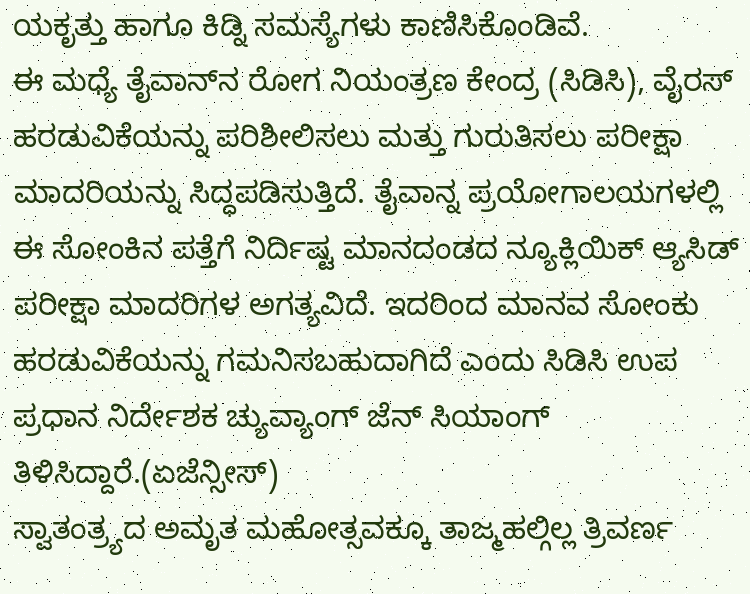ಯಕೃತ್ತು ಹಾಗೂ ಕಿಡ್ನಿ ಸಮಸ್ಯೆಗಳು ಕಾಣಿಸಿಕೊಂಡಿವೆ.
ಈ ಮಧ್ಯೆ ತೈವಾನ್‌ನ ರೋಗ ನಿಯಂತ್ರಣ ಕೇಂದ್ರ (ಸಿಡಿಸಿ), ವೈರಸ್ ಹರಡುವಿಕೆಯನ್ನು ಪರಿಶೀಲಿಸಲು ಮತ್ತು ಗುರುತಿಸಲು ಪರೀಕ್ಷಾ ಮಾದರಿಯನ್ನು ಸಿದ್ಧಪಡಿಸುತ್ತಿದೆ. ತೈವಾನ್ನ ಪ್ರಯೋಗಾಲಯಗಳಲ್ಲಿ ಈ ಸೋಂಕಿನ ಪತ್ತೆಗೆ ನಿರ್ದಿಷ್ಟ ಮಾನದಂಡದ ನ್ಯೂಕ್ಲಿಯಿಕ್ ಆ್ಯಸಿಡ್ ಪರೀಕ್ಷಾ ಮಾದರಿಗಳ ಅಗತ್ಯವಿದೆ. ಇದರಿಂದ ಮಾನವ ಸೋಂಕು ಹರಡುವಿಕೆಯನ್ನು ಗಮನಿಸಬಹುದಾಗಿದೆ ಎಂದು ಸಿಡಿಸಿ ಉಪ ಪ್ರಧಾನ ನಿರ್ದೇಶಕ ಚ್ಯುವ್ಯಾಂಗ್ ಜೆನ್ ಸಿಯಾಂಗ್ ತಿಳಿಸಿದ್ದಾರೆ.(ಏಜೆನ್ಸೀಸ್)
ಸ್ವಾತಂತ್ರ್ಯದ ಅಮೃತ ಮಹೋತ್ಸವಕ್ಕೂ ತಾಜ್ಮಹಲ್ಗಿಲ್ಲ ತ್ರಿವರ್ಣ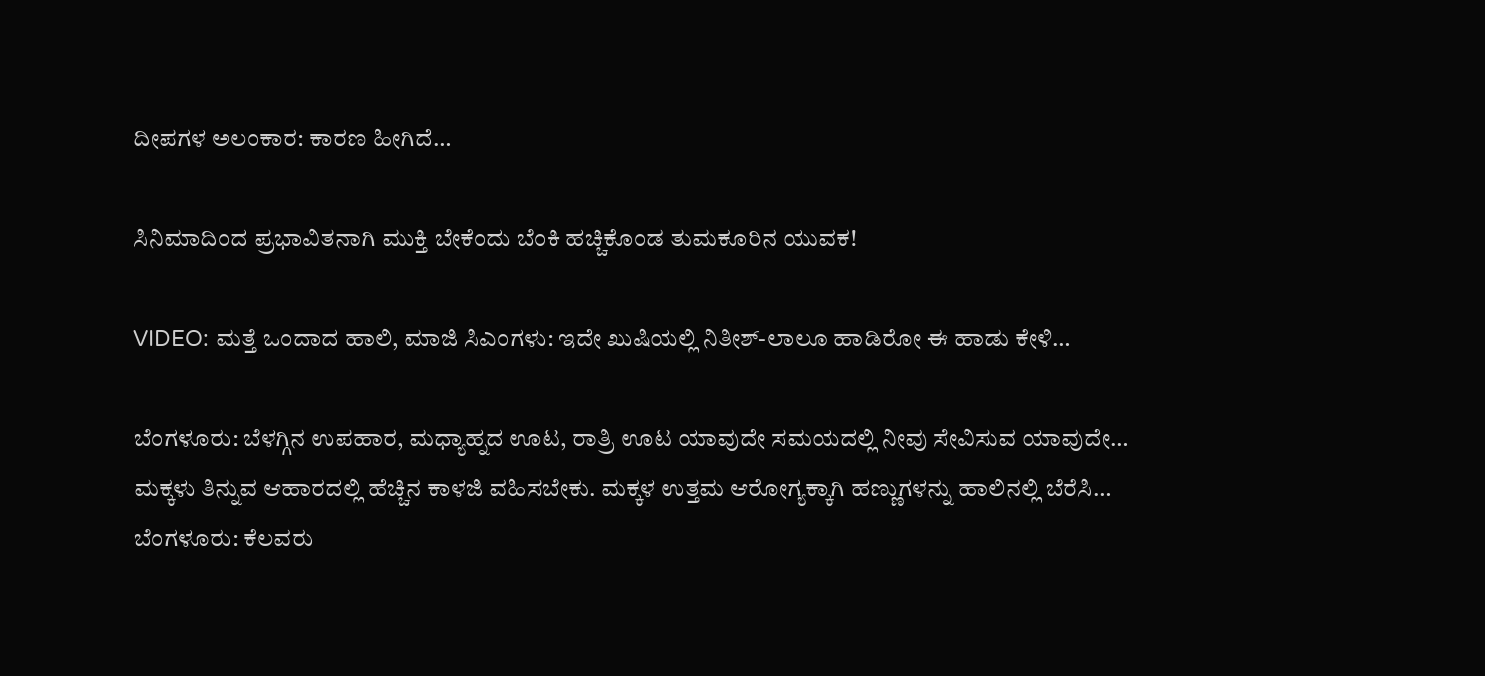ದೀಪಗಳ ಅಲಂಕಾರ: ಕಾರಣ ಹೀಗಿದೆ…

ಸಿನಿಮಾದಿಂದ ಪ್ರಭಾವಿತನಾಗಿ ಮುಕ್ತಿ ಬೇಕೆಂದು ಬೆಂಕಿ ಹಚ್ಚಿಕೊಂಡ ತುಮಕೂರಿನ ಯುವಕ!

VIDEO: ಮತ್ತೆ ಒಂದಾದ ಹಾಲಿ, ಮಾಜಿ ಸಿಎಂಗಳು: ಇದೇ ಖುಷಿಯಲ್ಲಿ ನಿತೀಶ್-ಲಾಲೂ ಹಾಡಿರೋ ಈ ಹಾಡು ಕೇಳಿ…

ಬೆಂಗಳೂರು: ಬೆಳಗ್ಗಿನ ಉಪಹಾರ, ಮಧ್ಯಾಹ್ನದ ಊಟ, ರಾತ್ರಿ ಊಟ ಯಾವುದೇ ಸಮಯದಲ್ಲಿ ನೀವು ಸೇವಿಸುವ ಯಾವುದೇ…
ಮಕ್ಕಳು ತಿನ್ನುವ ಆಹಾರದಲ್ಲಿ ಹೆಚ್ಚಿನ ಕಾಳಜಿ ವಹಿಸಬೇಕು. ಮಕ್ಕಳ ಉತ್ತಮ ಆರೋಗ್ಯಕ್ಕಾಗಿ ಹಣ್ಣುಗಳನ್ನು ಹಾಲಿನಲ್ಲಿ ಬೆರೆಸಿ…
ಬೆಂಗಳೂರು: ಕೆಲವರು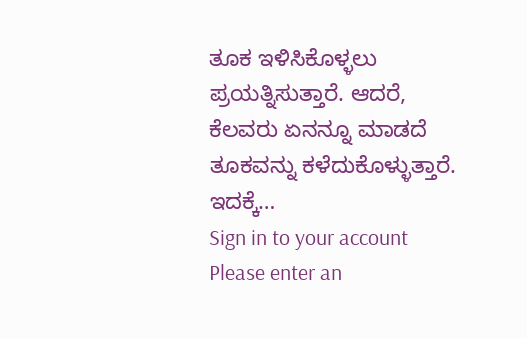ತೂಕ ಇಳಿಸಿಕೊಳ್ಳಲು ಪ್ರಯತ್ನಿಸುತ್ತಾರೆ. ಆದರೆ, ಕೆಲವರು ಏನನ್ನೂ ಮಾಡದೆ ತೂಕವನ್ನು ಕಳೆದುಕೊಳ್ಳುತ್ತಾರೆ. ಇದಕ್ಕೆ…
Sign in to your account
Please enter an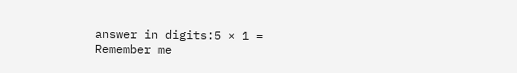answer in digits:5 × 1 =
Remember me